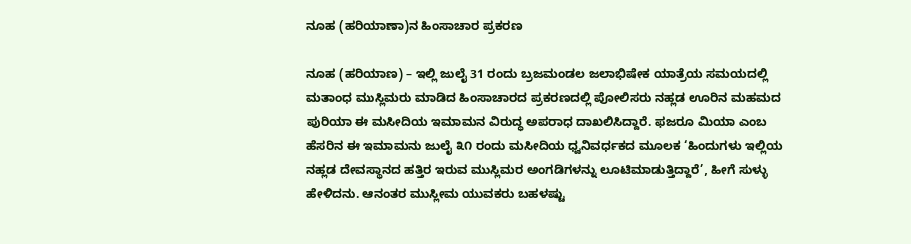ನೂಹ (ಹರಿಯಾಣಾ)ನ ಹಿಂಸಾಚಾರ ಪ್ರಕರಣ

ನೂಹ (ಹರಿಯಾಣ) – ಇಲ್ಲಿ ಜುಲೈ 31 ರಂದು ಬ್ರಜಮಂಡಲ ಜಲಾಭಿಷೇಕ ಯಾತ್ರೆಯ ಸಮಯದಲ್ಲಿ ಮತಾಂಧ ಮುಸ್ಲಿಮರು ಮಾಡಿದ ಹಿಂಸಾಚಾರದ ಪ್ರಕರಣದಲ್ಲಿ ಪೋಲಿಸರು ನಹ್ಲಡ ಊರಿನ ಮಹಮದ ಪುರಿಯಾ ಈ ಮಸೀದಿಯ ಇಮಾಮನ ವಿರುದ್ಧ ಅಪರಾಧ ದಾಖಲಿಸಿದ್ದಾರೆ. ಫಜರೂ ಮಿಯಾ ಎಂಬ ಹೆಸರಿನ ಈ ಇಮಾಮನು ಜುಲೈ ೩೧ ರಂದು ಮಸೀದಿಯ ಧ್ವನಿವರ್ಧಕದ ಮೂಲಕ ‘ಹಿಂದುಗಳು ಇಲ್ಲಿಯ ನಹ್ಲಡ ದೇವಸ್ಥಾನದ ಹತ್ತಿರ ಇರುವ ಮುಸ್ಲಿಮರ ಅಂಗಡಿಗಳನ್ನು ಲೂಟಿಮಾಡುತ್ತಿದ್ದಾರೆ’, ಹೀಗೆ ಸುಳ್ಳು ಹೇಳಿದನು. ಆನಂತರ ಮುಸ್ಲೀಮ ಯುವಕರು ಬಹಳಷ್ಟು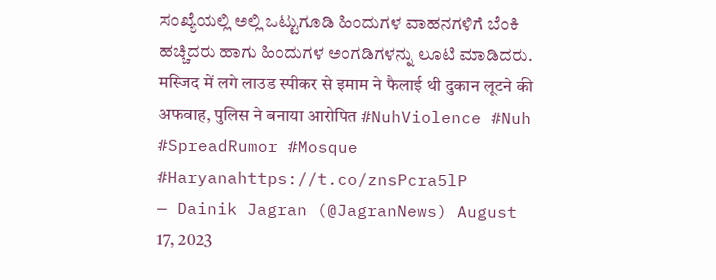ಸಂಖ್ಯೆಯಲ್ಲಿ ಅಲ್ಲಿ ಒಟ್ಟುಗೂಡಿ ಹಿಂದುಗಳ ವಾಹನಗಳಿಗೆ ಬೆಂಕಿ ಹಚ್ಚಿದರು ಹಾಗು ಹಿಂದುಗಳ ಅಂಗಡಿಗಳನ್ನು ಲೂಟಿ ಮಾಡಿದರು.
मस्जिद में लगे लाउड स्पीकर से इमाम ने फैलाई थी दुकान लूटने की अफवाह, पुलिस ने बनाया आरोपित #NuhViolence #Nuh #SpreadRumor #Mosque #Haryanahttps://t.co/znsPcra5lP
— Dainik Jagran (@JagranNews) August 17, 2023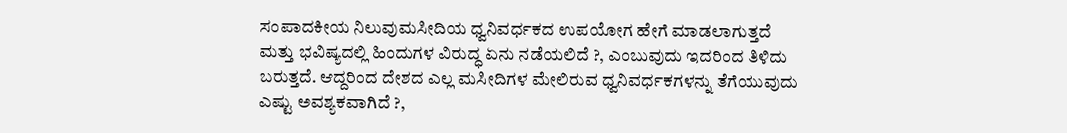ಸಂಪಾದಕೀಯ ನಿಲುವುಮಸೀದಿಯ ಧ್ವನಿವರ್ಧಕದ ಉಪಯೋಗ ಹೇಗೆ ಮಾಡಲಾಗುತ್ತದೆ ಮತ್ತು ಭವಿಷ್ಯದಲ್ಲಿ ಹಿಂದುಗಳ ವಿರುದ್ಧ ಏನು ನಡೆಯಲಿದೆ ?, ಎಂಬುವುದು ಇದರಿಂದ ತಿಳಿದು ಬರುತ್ತದೆ. ಆದ್ದರಿಂದ ದೇಶದ ಎಲ್ಲ ಮಸೀದಿಗಳ ಮೇಲಿರುವ ಧ್ವನಿವರ್ಧಕಗಳನ್ನು ತೆಗೆಯುವುದು ಎಷ್ಟು ಅವಶ್ಯಕವಾಗಿದೆ ?,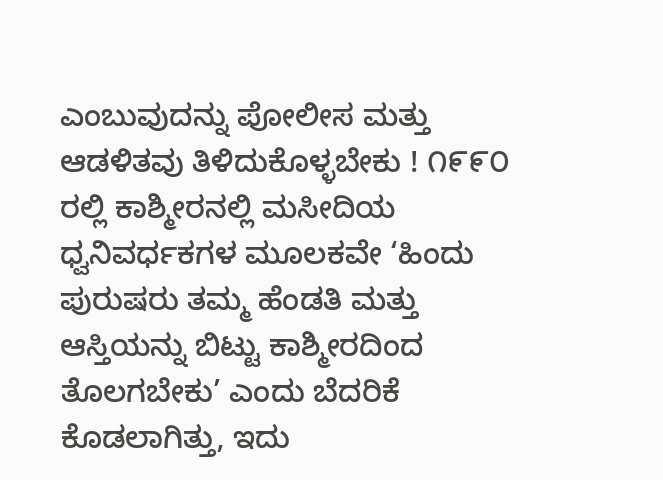ಎಂಬುವುದನ್ನು ಪೋಲೀಸ ಮತ್ತು ಆಡಳಿತವು ತಿಳಿದುಕೊಳ್ಳಬೇಕು ! ೧೯೯೦ ರಲ್ಲಿ ಕಾಶ್ಮೀರನಲ್ಲಿ ಮಸೀದಿಯ ಧ್ವನಿವರ್ಧಕಗಳ ಮೂಲಕವೇ ‘ಹಿಂದು ಪುರುಷರು ತಮ್ಮ ಹೆಂಡತಿ ಮತ್ತು ಆಸ್ತಿಯನ್ನು ಬಿಟ್ಟು ಕಾಶ್ಮೀರದಿಂದ ತೊಲಗಬೇಕು’ ಎಂದು ಬೆದರಿಕೆ ಕೊಡಲಾಗಿತ್ತು, ಇದು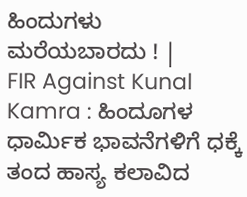ಹಿಂದುಗಳು ಮರೆಯಬಾರದು ! |
FIR Against Kunal Kamra : ಹಿಂದೂಗಳ ಧಾರ್ಮಿಕ ಭಾವನೆಗಳಿಗೆ ಧಕ್ಕೆ ತಂದ ಹಾಸ್ಯ ಕಲಾವಿದ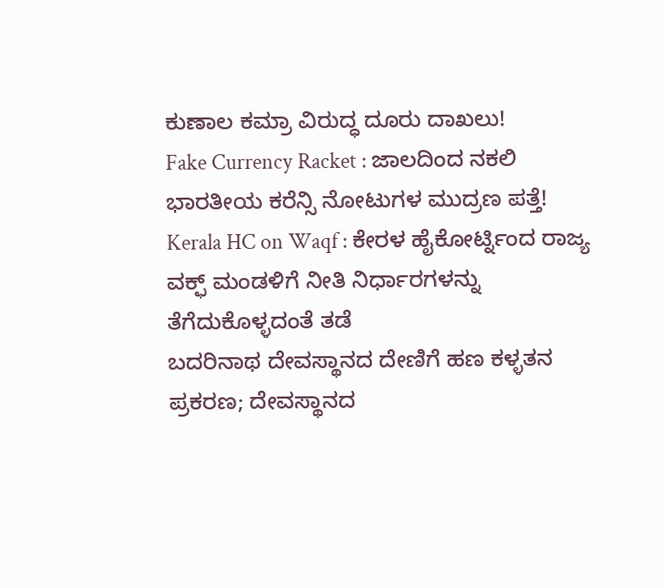ಕುಣಾಲ ಕಮ್ರಾ ವಿರುದ್ಧ ದೂರು ದಾಖಲು!
Fake Currency Racket : ಜಾಲದಿಂದ ನಕಲಿ ಭಾರತೀಯ ಕರೆನ್ಸಿ ನೋಟುಗಳ ಮುದ್ರಣ ಪತ್ತೆ!
Kerala HC on Waqf : ಕೇರಳ ಹೈಕೋರ್ಟ್ನಿಂದ ರಾಜ್ಯ ವಕ್ಫ್ ಮಂಡಳಿಗೆ ನೀತಿ ನಿರ್ಧಾರಗಳನ್ನು ತೆಗೆದುಕೊಳ್ಳದಂತೆ ತಡೆ
ಬದರಿನಾಥ ದೇವಸ್ಥಾನದ ದೇಣಿಗೆ ಹಣ ಕಳ್ಳತನ ಪ್ರಕರಣ; ದೇವಸ್ಥಾನದ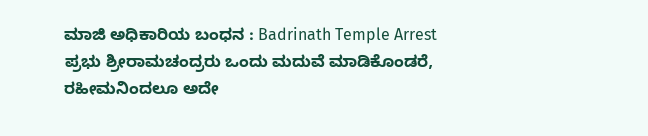ಮಾಜಿ ಅಧಿಕಾರಿಯ ಬಂಧನ : Badrinath Temple Arrest
ಪ್ರಭು ಶ್ರೀರಾಮಚಂದ್ರರು ಒಂದು ಮದುವೆ ಮಾಡಿಕೊಂಡರೆ, ರಹೀಮನಿಂದಲೂ ಅದೇ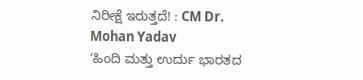ನಿರೀಕ್ಷೆ ಇರುತ್ತದೆ! : CM Dr. Mohan Yadav
‘ಹಿಂದಿ ಮತ್ತು ಉರ್ದು ಭಾರತದ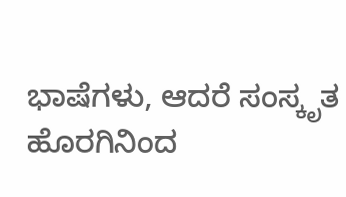ಭಾಷೆಗಳು, ಆದರೆ ಸಂಸ್ಕೃತ ಹೊರಗಿನಿಂದ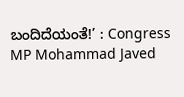ಬಂದಿದೆಯಂತೆ!’ : Congress MP Mohammad Javed